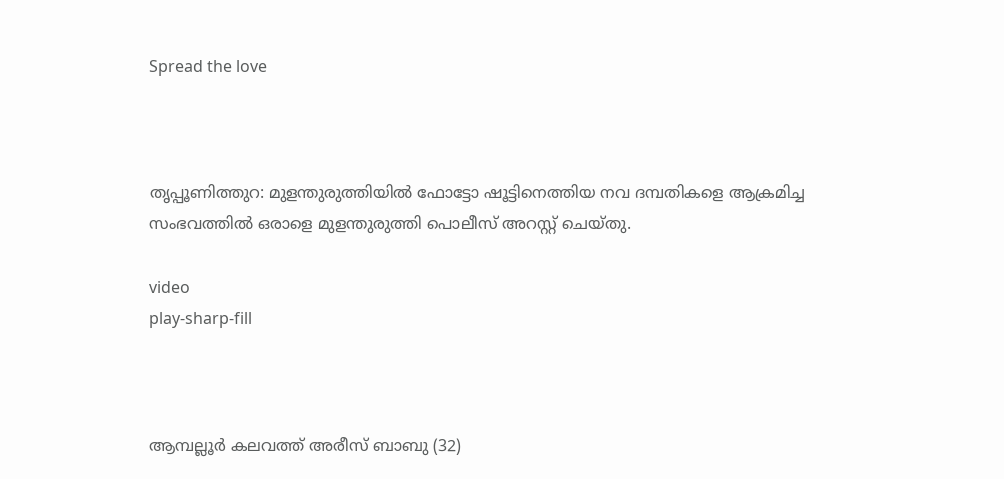Spread the love



തൃപ്പൂണിത്തുറ: മുളന്തുരുത്തിയിൽ ഫോട്ടോ ഷൂട്ടിനെത്തിയ നവ ദമ്പതികളെ ആക്രമിച്ച സംഭവത്തില്‍ ഒരാളെ മുളന്തുരുത്തി പൊലീസ് അറസ്റ്റ് ചെയ്തു.

video
play-sharp-fill



ആമ്പല്ലൂർ കലവത്ത് അരീസ് ബാബു (32)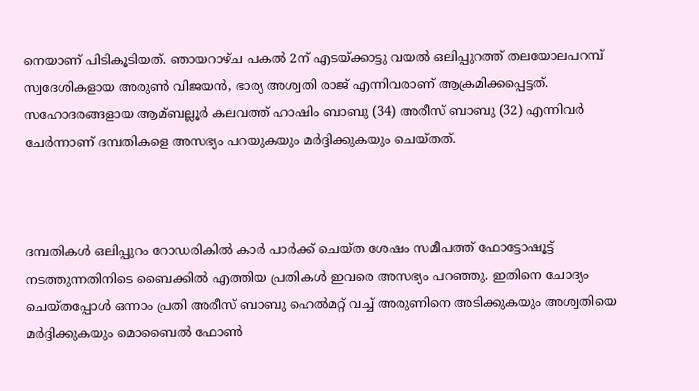നെയാണ് പിടികൂടിയത്. ഞായറാഴ്ച പകല്‍ 2ന് എടയ്ക്കാട്ടു വയല്‍ ഒലിപ്പുറത്ത് തലയോലപറമ്പ് സ്വദേശികളായ അരുണ്‍ വിജയൻ, ഭാര്യ അശ്വതി രാജ് എന്നിവരാണ് ആക്രമിക്കപ്പെട്ടത്. സഹോദരങ്ങളായ ആമ്ബല്ലൂർ കലവത്ത് ഹാഷിം ബാബു (34) അരീസ് ബാബു (32) എന്നിവർ ചേർന്നാണ് ദമ്പതികളെ അസഭ്യം പറയുകയും മർദ്ദിക്കുകയും ചെയ്തത്.



ദമ്പതികൾ ഒലിപ്പുറം റോഡരികില്‍ കാർ പാർക്ക് ചെയ്ത ശേഷം സമീപത്ത് ഫോട്ടോഷൂട്ട് നടത്തുന്നതിനിടെ ബൈക്കില്‍ എത്തിയ പ്രതികള്‍ ഇവരെ അസഭ്യം പറഞ്ഞു. ഇതിനെ ചോദ്യം ചെയ്തപ്പോള്‍ ഒന്നാം പ്രതി അരീസ് ബാബു ഹെല്‍മറ്റ് വച്ച്‌ അരുണിനെ അടിക്കുകയും അശ്വതിയെ മർദ്ദിക്കുകയും മൊബൈല്‍ ഫോണ്‍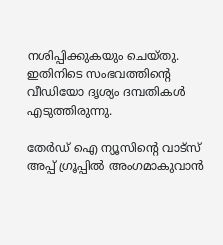നശിപ്പിക്കുകയും ചെയ്തു. ഇതിനിടെ സംഭവത്തിൻ്റെ വീഡിയോ ദൃശ്യം ദമ്പതികൾ എടുത്തിരുന്നു.

തേർഡ് ഐ ന്യൂസിന്റെ വാട്സ് അപ്പ് ഗ്രൂപ്പിൽ അംഗമാകുവാൻ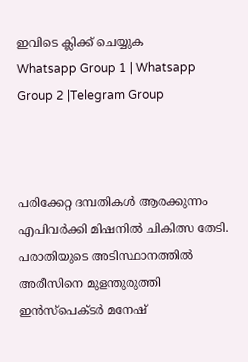ഇവിടെ ക്ലിക്ക് ചെയ്യുക
Whatsapp Group 1 | Whatsapp Group 2 |Telegram Group



പരിക്കേറ്റ ദമ്പതികൾ ആരക്കുന്നം എപിവർക്കി മിഷനില്‍ ചികിത്സ തേടി. പരാതിയുടെ അടിസ്ഥാനത്തില്‍ അരീസിനെ മുളന്തുരുത്തി ഇൻസ്പെക്ടർ മനേഷ്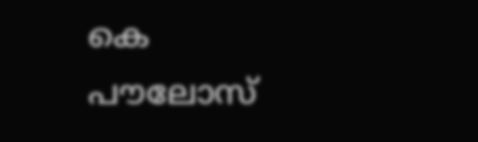കെ പൗലോസ്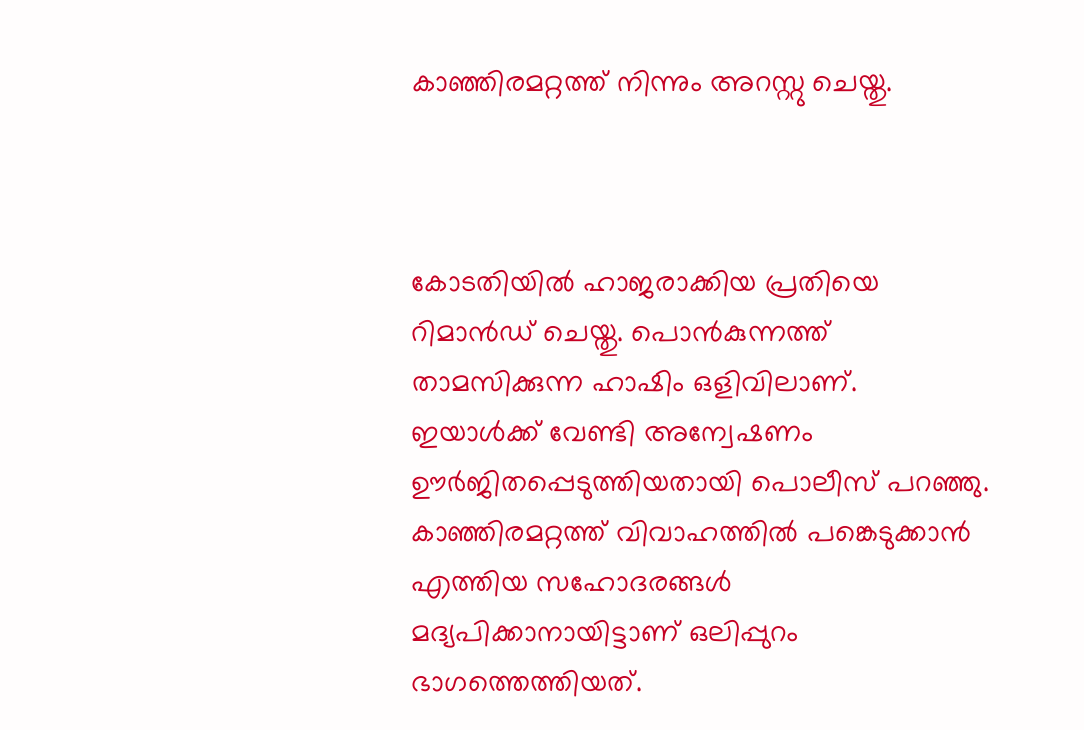കാഞ്ഞിരമറ്റത്ത് നിന്നും അറസ്റ്റു ചെയ്തു.



കോടതിയില്‍ ഹാജരാക്കിയ പ്രതിയെ റിമാൻഡ് ചെയ്തു. പൊൻകുന്നത്ത് താമസിക്കുന്ന ഹാഷിം ഒളിവിലാണ്. ഇയാള്‍ക്ക് വേണ്ടി അന്വേഷണം ഊർജിതപ്പെടുത്തിയതായി പൊലീസ് പറഞ്ഞു. കാഞ്ഞിരമറ്റത്ത് വിവാഹത്തില്‍ പങ്കെടുക്കാൻ എത്തിയ സഹോദരങ്ങള്‍ മദ്യപിക്കാനായിട്ടാണ് ഒലിപ്പുറം ഭാഗത്തെത്തിയത്.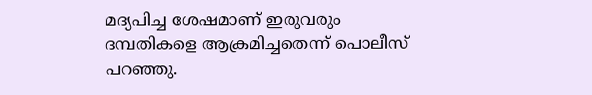മദ്യപിച്ച ശേഷമാണ് ഇരുവരും ദമ്പതികളെ ആക്രമിച്ചതെന്ന് പൊലീസ് പറഞ്ഞു.